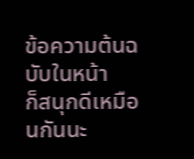ข้อความต้นฉบับในหน้า
ก็สนุกดีเหมือนกันนะ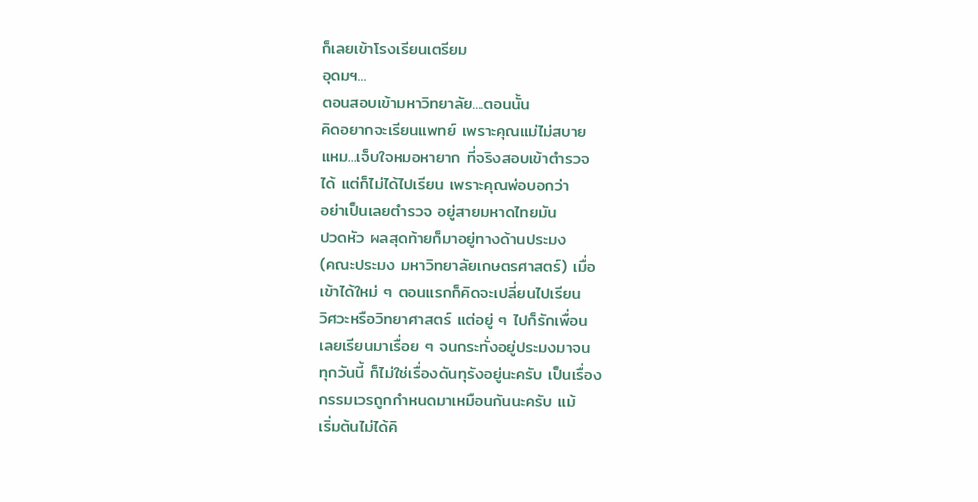ก็เลยเข้าโรงเรียนเตรียม
อุดมฯ...
ตอนสอบเข้ามหาวิทยาลัย....ตอนนั้น
คิดอยากจะเรียนแพทย์ เพราะคุณแม่ไม่สบาย
แหม...เจ็บใจหมอหายาก ที่จริงสอบเข้าตำรวจ
ได้ แต่ก็ไม่ได้ไปเรียน เพราะคุณพ่อบอกว่า
อย่าเป็นเลยตำรวจ อยู่สายมหาดไทยมัน
ปวดหัว ผลสุดท้ายก็มาอยู่ทางด้านประมง
(คณะประมง มหาวิทยาลัยเกษตรศาสตร์) เมื่อ
เข้าได้ใหม่ ๆ ตอนแรกก็คิดจะเปลี่ยนไปเรียน
วิศวะหรือวิทยาศาสตร์ แต่อยู่ ๆ ไปก็รักเพื่อน
เลยเรียนมาเรื่อย ๆ จนกระทั่งอยู่ประมงมาจน
ทุกวันนี้ ก็ไม่ใช่เรื่องดันทุรังอยู่นะครับ เป็นเรื่อง
กรรมเวรถูกกำหนดมาเหมือนกันนะครับ แม้
เริ่มต้นไม่ได้คิ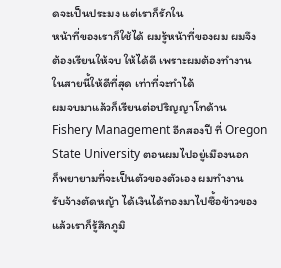ดจะเป็นประมง แต่เราก็รักใน
หน้าที่ของเราก็ใช้ได้ ผมรู้หน้าที่ของผม ผมจึง
ต้องเรียนให้จบ ให้ได้ดี เพราะผมต้องทำงาน
ในสายนี้ให้ดีที่สุด เท่าที่จะทำได้
ผมจบมาแล้วก็เรียนต่อปริญญาโทด้าน
Fishery Management อีกสองปี ที่ Oregon
State University ตอนผมไปอยู่เมืองนอก
ก็พยายามที่จะเป็นตัวของตัวเอง ผมทำงาน
รับจ้างตัดหญ้า ได้เงินได้ทองมาไปซื้อข้าวของ
แล้วเราก็รู้สึกภูมิ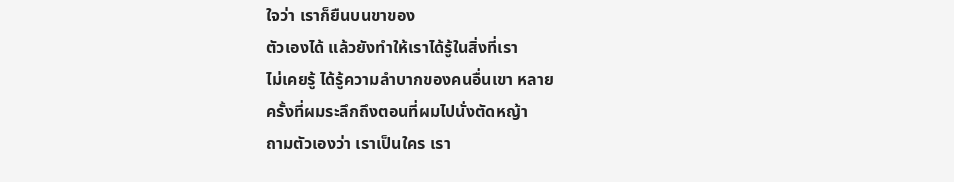ใจว่า เราก็ยืนบนขาของ
ตัวเองได้ แล้วยังทำให้เราได้รู้ในสิ่งที่เรา
ไม่เคยรู้ ได้รู้ความลำบากของคนอื่นเขา หลาย
ครั้งที่ผมระลึกถึงตอนที่ผมไปนั่งตัดหญ้า
ถามตัวเองว่า เราเป็นใคร เรา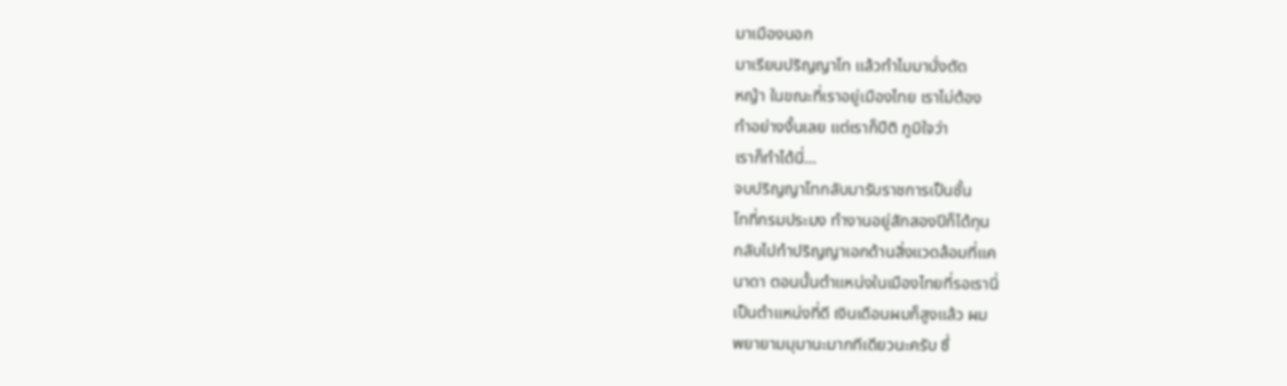มาเมืองนอก
มาเรียนปริญญาโท แล้วทำไมมานั่งตัด
หญ้า ในขณะที่เราอยู่เมืองไทย เราไม่ต้อง
ทำอย่างงั้นเลย แต่เราก็ปีติ ภูมิใจว่า
เราก็ทำได้นี่...
จบปริญญาโทกลับมารับราชการเป็นชั้น
โทที่กรมประมง ทำงานอยู่สักสองปีก็ได้ทุน
กลับไปทำปริญญาเอกด้านสิ่งแวดล้อมที่แค
นาดา ตอนนั้นตำแหน่งในเมืองไทยที่รอเรานี่
เป็นตำแหน่งที่ดี เงินเดือนผมก็สูงแล้ว ผม
พยายามมุมานะมากทีเดียวนะครับ ซึ่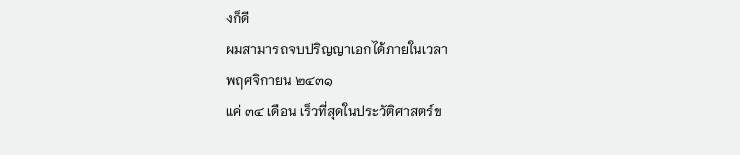งก็ดี
ผมสามารถจบปริญญาเอกได้ภายในเวลา
พฤศจิกายน ๒๔๓๑
แค่ ๓๔ เดือน เร็วที่สุดในประวัติศาสตร์ข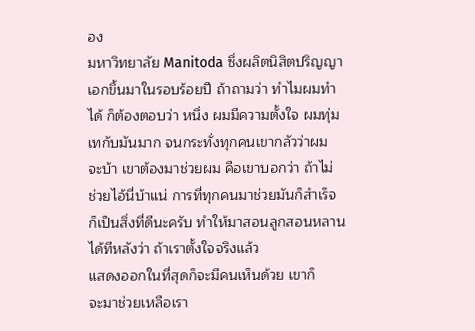อง
มหาวิทยาลัย Manitoda ซึ่งผลิตนิสิตปริญญา
เอกขึ้นมาในรอบร้อยปี ถ้าถามว่า ทำไมผมทำ
ได้ ก็ต้องตอบว่า หนึ่ง ผมมีความตั้งใจ ผมทุ่ม
เทกับมันมาก จนกระทั่งทุกคนเขากลัวว่าผม
จะบ้า เขาต้องมาช่วยผม คือเขาบอกว่า ถ้าไม่
ช่วยไอ้นี่บ้าแน่ การที่ทุกคนมาช่วยมันก็สำเร็จ
ก็เป็นสิ่งที่ดีนะครับ ทำให้มาสอนลูกสอนหลาน
ได้ทีหลังว่า ถ้าเราตั้งใจจริงแล้ว
แสดงออกในที่สุดก็จะมีคนเห็นด้วย เขาก็
จะมาช่วยเหลือเรา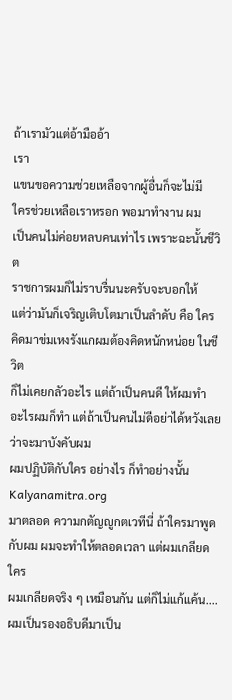ถ้าเรามัวแต่อ้ามืออ้า
เรา
แขนขอความช่วยเหลือจากผู้อื่นก็จะไม่มี
ใครช่วยเหลือเราหรอก พอมาทำงาน ผม
เป็นคนไม่ค่อยหลบคนเท่าไร เพราะฉะนั้นชีวิต
ราชการผมก็ไม่ราบรื่นนะครับจะบอกให้
แต่ว่ามันก็เจริญเติบโตมาเป็นลำดับ คือ ใคร
คิดมาข่มเหงรังแกผมต้องคิดหนักหน่อย ในชีวิต
ก็ไม่เคยกลัวอะไร แต่ถ้าเป็นคนดี ให้ผมทำ
อะไรผมก็ทำ แต่ถ้าเป็นคนไม่ดีอย่าได้หวังเลย
ว่าจะมาบังคับผม
ผมปฏิบัติกับใคร อย่างไร ก็ทำอย่างนั้น
Kalyanamitra.org
มาตลอด ความกตัญญูกตเวทีนี่ ถ้าใครมาพูด
กับผม ผมจะทำให้ตลอดเวลา แต่ผมเกลียดใคร
ผมเกลียดจริง ๆ เหมือนกัน แต่ก็ไม่แก้แค้น....
ผมเป็นรองอธิบดีมาเป็น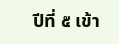ปีที่ ๕ เข้า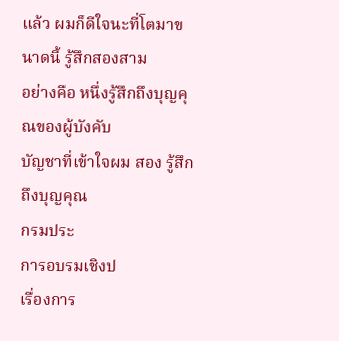แล้ว ผมก็ดีใจนะที่โตมาขนาดนี้ รู้สึกสองสาม
อย่างคือ หนึ่งรู้สึกถึงบุญคุณของผู้บังคับ
บัญชาที่เข้าใจผม สอง รู้สึกถึงบุญคุณ
กรมประ
การอบรมเชิงป
เรื่องการ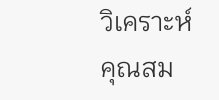วิเคราะห์คุณสม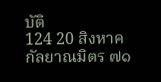บัติ
124 20 สิงหาค
กัลยาณมิตร ๗๑